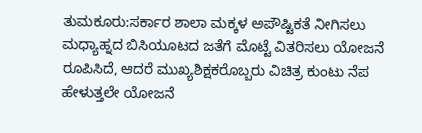ತುಮಕೂರು:ಸರ್ಕಾರ ಶಾಲಾ ಮಕ್ಕಳ ಅಪೌಷ್ಟಿಕತೆ ನೀಗಿಸಲು ಮಧ್ಯಾಹ್ನದ ಬಿಸಿಯೂಟದ ಜತೆಗೆ ಮೊಟ್ಟೆ ವಿತರಿಸಲು ಯೋಜನೆ ರೂಪಿಸಿದೆ, ಆದರೆ ಮುಖ್ಯಶಿಕ್ಷಕರೊಬ್ಬರು ವಿಚಿತ್ರ ಕುಂಟು ನೆಪ ಹೇಳುತ್ತಲೇ ಯೋಜನೆ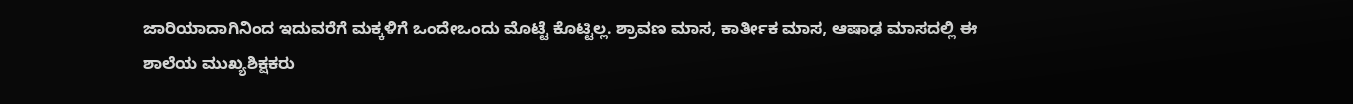ಜಾರಿಯಾದಾಗಿನಿಂದ ಇದುವರೆಗೆ ಮಕ್ಕಳಿಗೆ ಒಂದೇಒಂದು ಮೊಟ್ಟೆ ಕೊಟ್ಟಿಲ್ಲ. ಶ್ರಾವಣ ಮಾಸ, ಕಾರ್ತೀಕ ಮಾಸ, ಆಷಾಢ ಮಾಸದಲ್ಲಿ ಈ ಶಾಲೆಯ ಮುಖ್ಯಶಿಕ್ಷಕರು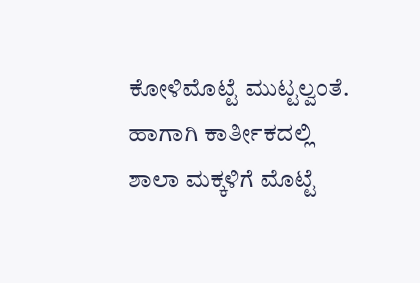ಕೋಳಿಮೊಟ್ಟೆ ಮುಟ್ಟಲ್ವಂತೆ. ಹಾಗಾಗಿ ಕಾರ್ತೀಕದಲ್ಲಿ ಶಾಲಾ ಮಕ್ಕಳಿಗೆ ಮೊಟ್ಟೆ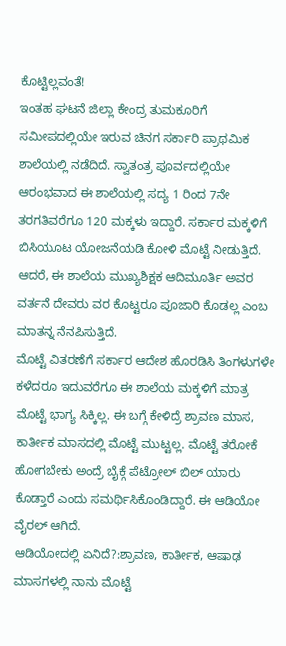ಕೊಟ್ಟಿಲ್ಲವಂತೆ!
ಇಂತಹ ಘಟನೆ ಜಿಲ್ಲಾ ಕೇಂದ್ರ ತುಮಕೂರಿಗೆ ಸಮೀಪದಲ್ಲಿಯೇ ಇರುವ ಚಿನಗ ಸರ್ಕಾರಿ ಪ್ರಾಥಮಿಕ ಶಾಲೆಯಲ್ಲಿ ನಡೆದಿದೆ. ಸ್ವಾತಂತ್ರ ಪೂರ್ವದಲ್ಲಿಯೇ ಆರಂಭವಾದ ಈ ಶಾಲೆಯಲ್ಲಿ ಸದ್ಯ 1 ರಿಂದ 7ನೇ ತರಗತಿವರೆಗೂ 120 ಮಕ್ಕಳು ಇದ್ದಾರೆ. ಸರ್ಕಾರ ಮಕ್ಕಳಿಗೆ ಬಿಸಿಯೂಟ ಯೋಜನೆಯಡಿ ಕೋಳಿ ಮೊಟ್ಟೆ ನೀಡುತ್ತಿದೆ. ಆದರೆ, ಈ ಶಾಲೆಯ ಮುಖ್ಯಶಿಕ್ಷಕ ಆದಿಮೂರ್ತಿ ಅವರ ವರ್ತನೆ ದೇವರು ವರ ಕೊಟ್ಟರೂ ಪೂಜಾರಿ ಕೊಡಲ್ಲ ಎಂಬ ಮಾತನ್ನ ನೆನಪಿಸುತ್ತಿದೆ.
ಮೊಟ್ಟೆ ವಿತರಣೆಗೆ ಸರ್ಕಾರ ಆದೇಶ ಹೊರಡಿಸಿ ತಿಂಗಳುಗಳೇ ಕಳೆದರೂ ಇದುವರೆಗೂ ಈ ಶಾಲೆಯ ಮಕ್ಕಳಿಗೆ ಮಾತ್ರ ಮೊಟ್ಟೆ ಭಾಗ್ಯ ಸಿಕ್ಕಿಲ್ಲ. ಈ ಬಗ್ಗೆ ಕೇಳಿದ್ರೆ ಶ್ರಾವಣ ಮಾಸ, ಕಾರ್ತೀಕ ಮಾಸದಲ್ಲಿ ಮೊಟ್ಟೆ ಮುಟ್ಟಲ್ಲ. ಮೊಟ್ಟೆ ತರೋಕೆ ಹೋಗಬೇಕು ಅಂದ್ರೆ ಬೈಕ್ಗೆ ಪೆಟ್ರೋಲ್ ಬಿಲ್ ಯಾರು ಕೊಡ್ತಾರೆ ಎಂದು ಸಮರ್ಥಿಸಿಕೊಂಡಿದ್ದಾರೆ. ಈ ಆಡಿಯೋ ವೈರಲ್ ಆಗಿದೆ.
ಆಡಿಯೋದಲ್ಲಿ ಏನಿದೆ?:ಶ್ರಾವಣ, ಕಾರ್ತೀಕ, ಆಷಾಢ ಮಾಸಗಳಲ್ಲಿ ನಾನು ಮೊಟ್ಟೆ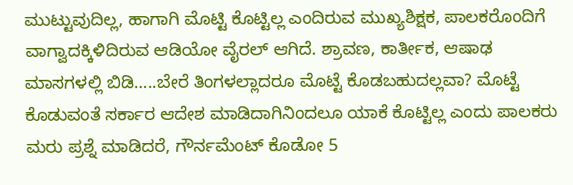ಮುಟ್ಟುವುದಿಲ್ಲ, ಹಾಗಾಗಿ ಮೊಟ್ಟಿ ಕೊಟ್ಟಿಲ್ಲ ಎಂದಿರುವ ಮುಖ್ಯಶಿಕ್ಷಕ, ಪಾಲಕರೊಂದಿಗೆ ವಾಗ್ವಾದಕ್ಕಿಳಿದಿರುವ ಆಡಿಯೋ ವೈರಲ್ ಆಗಿದೆ. ಶ್ರಾವಣ, ಕಾರ್ತೀಕ, ಆಷಾಢ ಮಾಸಗಳಲ್ಲಿ ಬಿಡಿ…..ಬೇರೆ ತಿಂಗಳಲ್ಲಾದರೂ ಮೊಟ್ಟೆ ಕೊಡಬಹುದಲ್ಲವಾ? ಮೊಟ್ಟೆ ಕೊಡುವಂತೆ ಸರ್ಕಾರ ಆದೇಶ ಮಾಡಿದಾಗಿನಿಂದಲೂ ಯಾಕೆ ಕೊಟ್ಟಿಲ್ಲ ಎಂದು ಪಾಲಕರು ಮರು ಪ್ರಶ್ನೆ ಮಾಡಿದರೆ, ಗೌರ್ನಮೆಂಟ್ ಕೊಡೋ 5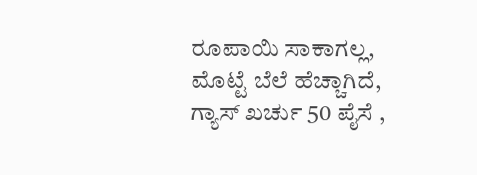ರೂಪಾಯಿ ಸಾಕಾಗಲ್ಲ, ಮೊಟ್ಟೆ ಬೆಲೆ ಹೆಚ್ಚಾಗಿದೆ, ಗ್ಯಾಸ್ ಖರ್ಚು 50 ಪೈಸೆ ,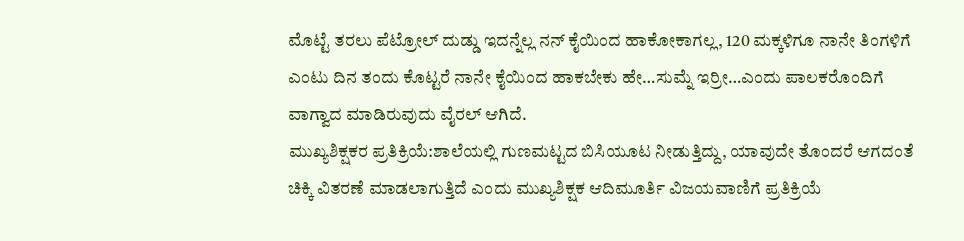ಮೊಟ್ಟೆ ತರಲು ಪೆಟ್ರೋಲ್ ದುಡ್ಡು ಇದನ್ನೆಲ್ಲ ನನ್ ಕೈಯಿಂದ ಹಾಕೋಕಾಗಲ್ಲ, 120 ಮಕ್ಕಳಿಗೂ ನಾನೇ ತಿಂಗಳಿಗೆ ಎಂಟು ದಿನ ತಂದು ಕೊಟ್ಟರೆ ನಾನೇ ಕೈಯಿಂದ ಹಾಕಬೇಕು ಹೇ…ಸುಮ್ನೆ ಇರ್ರೀ…ಎಂದು ಪಾಲಕರೊಂದಿಗೆ ವಾಗ್ವಾದ ಮಾಡಿರುವುದು ವೈರಲ್ ಆಗಿದೆ.
ಮುಖ್ಯಶಿಕ್ಷಕರ ಪ್ರತಿಕ್ರಿಯೆ:ಶಾಲೆಯಲ್ಲಿ ಗುಣಮಟ್ಟದ ಬಿಸಿಯೂಟ ನೀಡುತ್ತಿದ್ದು, ಯಾವುದೇ ತೊಂದರೆ ಆಗದಂತೆ ಚಿಕ್ಕಿ ವಿತರಣೆ ಮಾಡಲಾಗುತ್ತಿದೆ ಎಂದು ಮುಖ್ಯಶಿಕ್ಷಕ ಆದಿಮೂರ್ತಿ ವಿಜಯವಾಣಿಗೆ ಪ್ರತಿಕ್ರಿಯೆ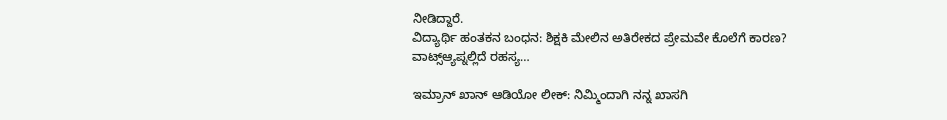ನೀಡಿದ್ದಾರೆ.
ವಿದ್ಯಾರ್ಥಿ ಹಂತಕನ ಬಂಧನ: ಶಿಕ್ಷಕಿ ಮೇಲಿನ ಅತಿರೇಕದ ಪ್ರೇಮವೇ ಕೊಲೆಗೆ ಕಾರಣ? ವಾಟ್ಸ್ಆ್ಯಪ್ನಲ್ಲಿದೆ ರಹಸ್ಯ…

ಇಮ್ರಾನ್ ಖಾನ್ ಆಡಿಯೋ ಲೀಕ್: ನಿಮ್ಮಿಂದಾಗಿ ನನ್ನ ಖಾಸಗಿ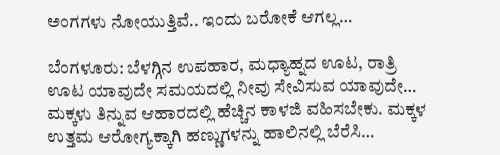ಅಂಗಗಳು ನೋಯುತ್ತಿವೆ.. ಇಂದು ಬರೋಕೆ ಆಗಲ್ಲ…

ಬೆಂಗಳೂರು: ಬೆಳಗ್ಗಿನ ಉಪಹಾರ, ಮಧ್ಯಾಹ್ನದ ಊಟ, ರಾತ್ರಿ ಊಟ ಯಾವುದೇ ಸಮಯದಲ್ಲಿ ನೀವು ಸೇವಿಸುವ ಯಾವುದೇ…
ಮಕ್ಕಳು ತಿನ್ನುವ ಆಹಾರದಲ್ಲಿ ಹೆಚ್ಚಿನ ಕಾಳಜಿ ವಹಿಸಬೇಕು. ಮಕ್ಕಳ ಉತ್ತಮ ಆರೋಗ್ಯಕ್ಕಾಗಿ ಹಣ್ಣುಗಳನ್ನು ಹಾಲಿನಲ್ಲಿ ಬೆರೆಸಿ…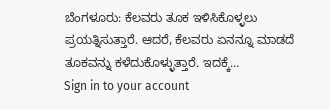ಬೆಂಗಳೂರು: ಕೆಲವರು ತೂಕ ಇಳಿಸಿಕೊಳ್ಳಲು ಪ್ರಯತ್ನಿಸುತ್ತಾರೆ. ಆದರೆ, ಕೆಲವರು ಏನನ್ನೂ ಮಾಡದೆ ತೂಕವನ್ನು ಕಳೆದುಕೊಳ್ಳುತ್ತಾರೆ. ಇದಕ್ಕೆ…
Sign in to your account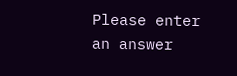Please enter an answer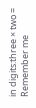in digits:three × two =
Remember me